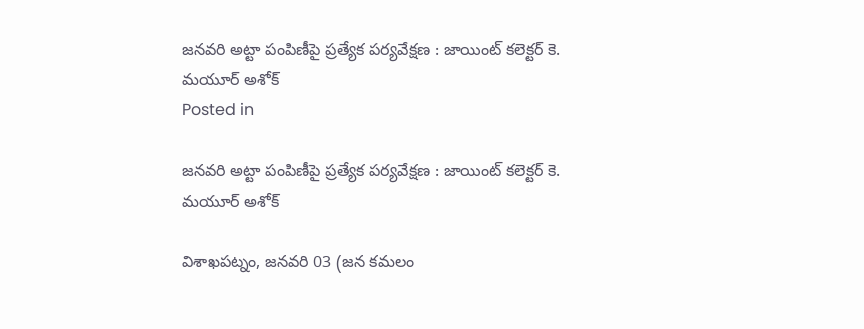జనవరి అట్టా పంపిణీపై ప్రత్యేక పర్యవేక్షణ : జాయింట్ కలెక్టర్ కె. మయూర్ అశోక్
Posted in

జనవరి అట్టా పంపిణీపై ప్రత్యేక పర్యవేక్షణ : జాయింట్ కలెక్టర్ కె. మయూర్ అశోక్

విశాఖపట్నం, జనవరి 03 (జన కమలం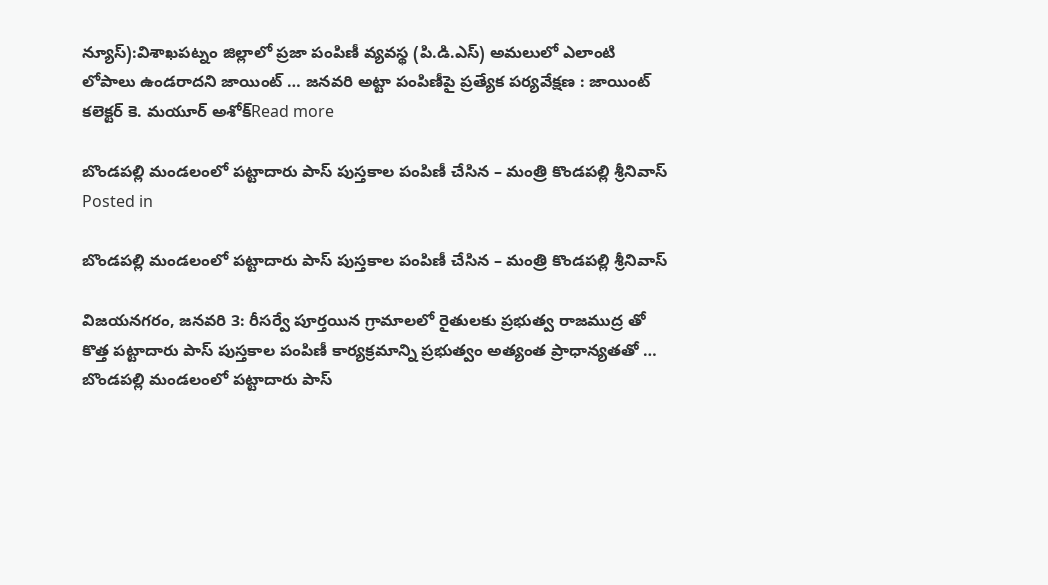న్యూస్):విశాఖపట్నం జిల్లాలో ప్రజా పంపిణీ వ్యవస్థ (పి.డి.ఎస్) అమలులో ఎలాంటి లోపాలు ఉండరాదని జాయింట్ … జనవరి అట్టా పంపిణీపై ప్రత్యేక పర్యవేక్షణ : జాయింట్ కలెక్టర్ కె. మయూర్ అశోక్Read more

బొండపల్లి మండలంలో పట్టాదారు పాస్ పుస్తకాల పంపిణీ చేసిన – మంత్రి కొండపల్లి శ్రీనివాస్
Posted in

బొండపల్లి మండలంలో పట్టాదారు పాస్ పుస్తకాల పంపిణీ చేసిన – మంత్రి కొండపల్లి శ్రీనివాస్

విజయనగరం, జనవరి 3: రీసర్వే పూర్తయిన గ్రామాలలో రైతులకు ప్రభుత్వ రాజముద్ర తో కొత్త పట్టాదారు పాస్ పుస్తకాల పంపిణీ కార్యక్రమాన్ని ప్రభుత్వం అత్యంత ప్రాధాన్యతతో … బొండపల్లి మండలంలో పట్టాదారు పాస్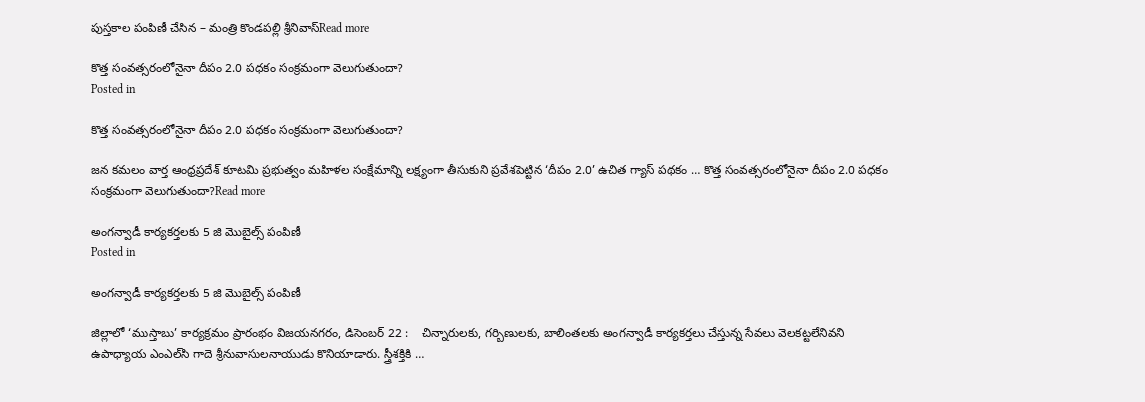పుస్తకాల పంపిణీ చేసిన – మంత్రి కొండపల్లి శ్రీనివాస్Read more

కొత్త సంవత్సరంలోనైనా దీపం 2.0 పధకం సంక్రమంగా వెలుగుతుందా?
Posted in

కొత్త సంవత్సరంలోనైనా దీపం 2.0 పధకం సంక్రమంగా వెలుగుతుందా?

జన కమలం వార్త ఆంధ్రప్రదేశ్ కూటమి ప్రభుత్వం మహిళల సంక్షేమాన్ని లక్ష్యంగా తీసుకుని ప్రవేశపెట్టిన ‘దీపం 2.0’ ఉచిత గ్యాస్ పథకం … కొత్త సంవత్సరంలోనైనా దీపం 2.0 పధకం సంక్రమంగా వెలుగుతుందా?Read more

అంగన్వాడీ కార్యకర్తలకు 5 జి మొబైల్స్ పంపిణీ
Posted in

అంగన్వాడీ కార్యకర్తలకు 5 జి మొబైల్స్ పంపిణీ

జిల్లాలో ‘ముస్తాబు’ కార్యక్రమం ప్రారంభం విజయనగరం, డిసెంబర్ 22 :    చిన్నారుల‌కు, గ‌ర్బిణుల‌కు, బాలింత‌ల‌కు అంగ‌న్వాడీ కార్య‌క‌ర్త‌లు చేస్తున్న‌ సేవ‌లు వెలక‌ట్ట‌లేనివ‌ని ఉపాధ్యాయ ఎంఎల్‌సి గాదె శ్రీ‌నువాసుల‌నాయుడు కొనియాడారు. స్త్రీశక్తికి …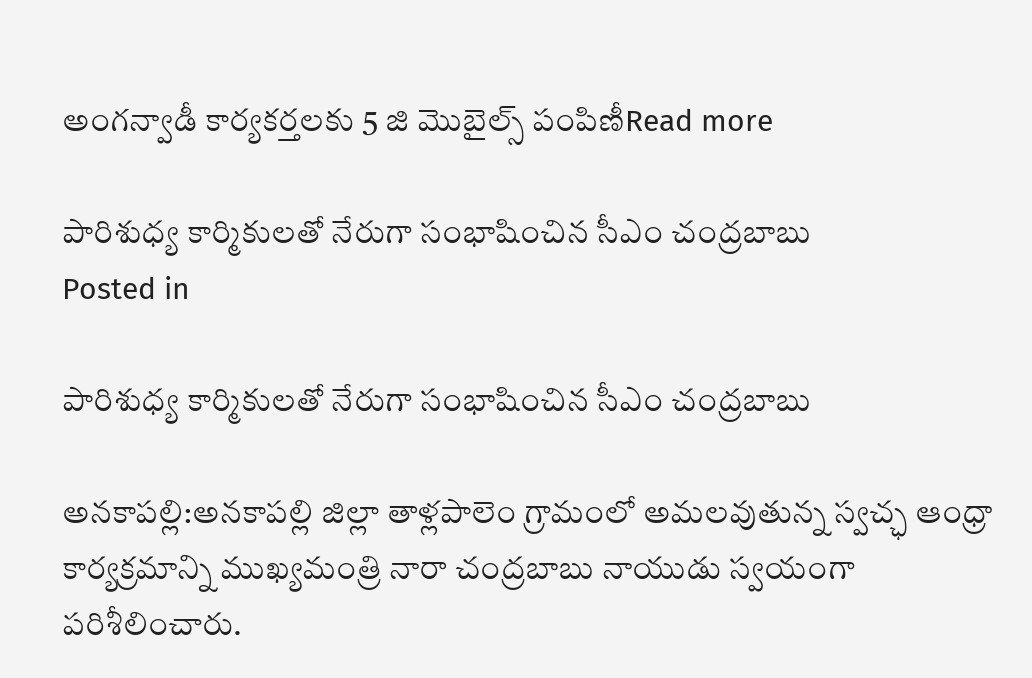అంగన్వాడీ కార్యకర్తలకు 5 జి మొబైల్స్ పంపిణీRead more

పారిశుధ్య కార్మికులతో నేరుగా సంభాషించిన సీఎం చంద్రబాబు
Posted in

పారిశుధ్య కార్మికులతో నేరుగా సంభాషించిన సీఎం చంద్రబాబు

అనకాపల్లి:అనకాపల్లి జిల్లా తాళ్లపాలెం గ్రామంలో అమలవుతున్న స్వచ్ఛ ఆంధ్రా కార్యక్రమాన్ని ముఖ్యమంత్రి నారా చంద్రబాబు నాయుడు స్వయంగా పరిశీలించారు.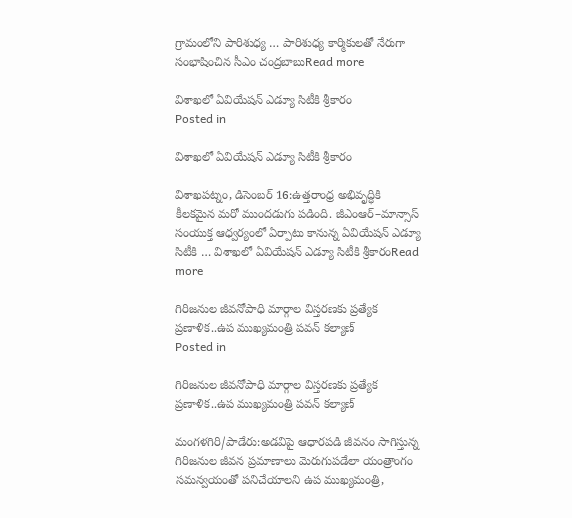గ్రామంలోని పారిశుధ్య … పారిశుధ్య కార్మికులతో నేరుగా సంభాషించిన సీఎం చంద్రబాబుRead more

విశాఖలో ఏవియేషన్ ఎడ్యూ సిటీకి శ్రీకారం
Posted in

విశాఖలో ఏవియేషన్ ఎడ్యూ సిటీకి శ్రీకారం

విశాఖపట్నం, డిసెంబర్ 16:ఉత్తరాంధ్ర అభివృద్ధికి కీలకమైన మరో ముందడుగు పడింది. జీఎంఆర్–మాన్సాస్ సంయుక్త ఆధ్వర్యంలో ఏర్పాటు కానున్న ఏవియేషన్ ఎడ్యూ సిటీకి … విశాఖలో ఏవియేషన్ ఎడ్యూ సిటీకి శ్రీకారంRead more

గిరిజనుల జీవనోపాధి మార్గాల విస్తరణకు ప్రత్యేక ప్రణాళిక..ఉప ముఖ్యమంత్రి పవన్ కల్యాణ్
Posted in

గిరిజనుల జీవనోపాధి మార్గాల విస్తరణకు ప్రత్యేక ప్రణాళిక..ఉప ముఖ్యమంత్రి పవన్ కల్యాణ్

మంగళగిరి/పాడేరు:అడవిపై ఆధారపడి జీవనం సాగిస్తున్న గిరిజనుల జీవన ప్రమాణాలు మెరుగుపడేలా యంత్రాంగం సమన్వయంతో పనిచేయాలని ఉప ముఖ్యమంత్రి,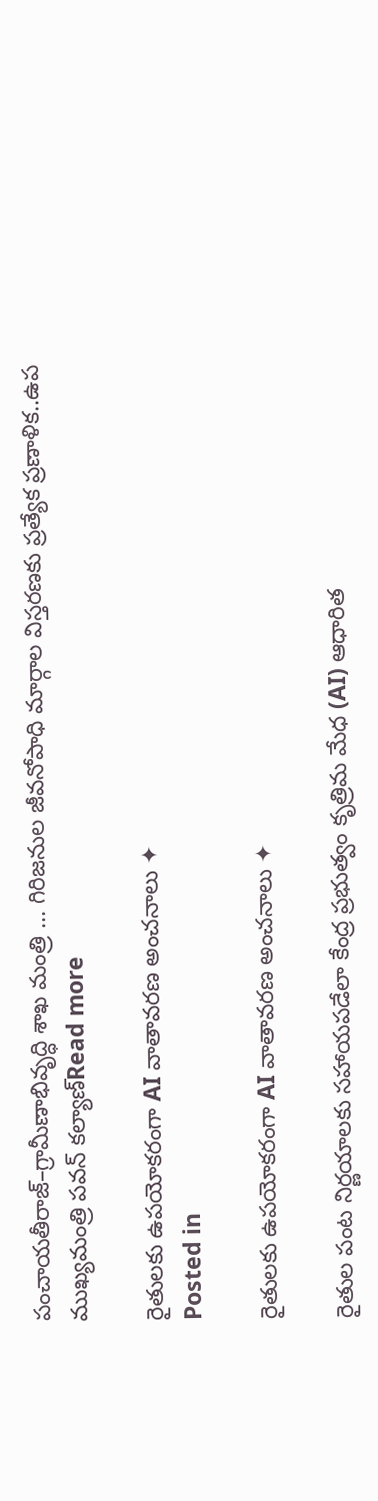పంచాయతీరాజ్‌–గ్రామీణాభివృద్ధి శాఖ మంత్రి … గిరిజనుల జీవనోపాధి మార్గాల విస్తరణకు ప్రత్యేక ప్రణాళిక..ఉప ముఖ్యమంత్రి పవన్ కల్యాణ్Read more

రైతులకు ఉపయోకరంగా AI వాతావరణ అంచనాలు ✦
Posted in

రైతులకు ఉపయోకరంగా AI వాతావరణ అంచనాలు ✦

రైతుల పంట నిర్ణయాలకు సహాయపడేలా కేంద్ర ప్రభుత్వం కృత్రిమ మేధ (AI) ఆధారిత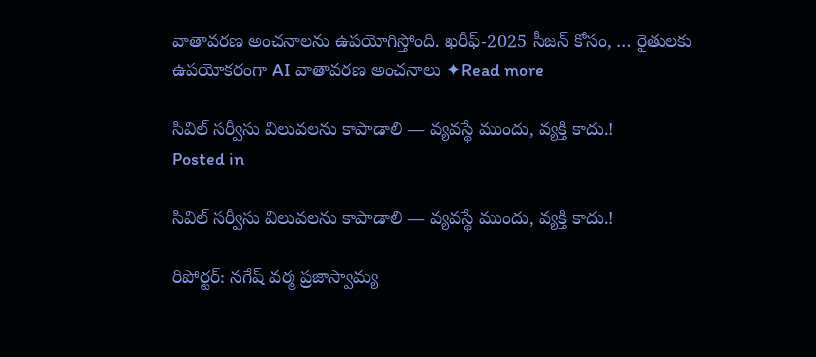వాతావరణ అంచనాలను ఉపయోగిస్తోంది. ఖరీఫ్-2025 సీజన్ కోసం, … రైతులకు ఉపయోకరంగా AI వాతావరణ అంచనాలు ✦Read more

సివిల్ సర్వీసు విలువలను కాపాడాలి — వ్యవస్థే ముందు, వ్యక్తి కాదు.!
Posted in

సివిల్ సర్వీసు విలువలను కాపాడాలి — వ్యవస్థే ముందు, వ్యక్తి కాదు.!

రిపోర్టర్: నగేష్ వర్మ ప్రజాస్వామ్య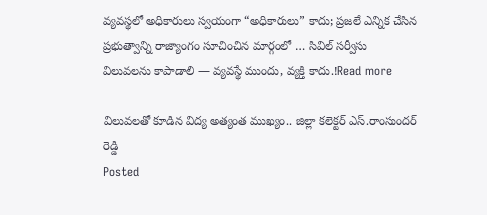వ్యవస్థలో అధికారులు స్వయంగా “అధికారులు” కాదు; ప్రజలే ఎన్నిక చేసిన ప్రభుత్వాన్ని రాజ్యాంగం సూచించిన మార్గంలో … సివిల్ సర్వీసు విలువలను కాపాడాలి — వ్యవస్థే ముందు, వ్యక్తి కాదు.!Read more

విలువలతో కూడిన విద్య అత్యంత ముఖ్యం.. జిల్లా కలెక్టర్ ఎస్.రాంసుందర్ రెడ్డి
Posted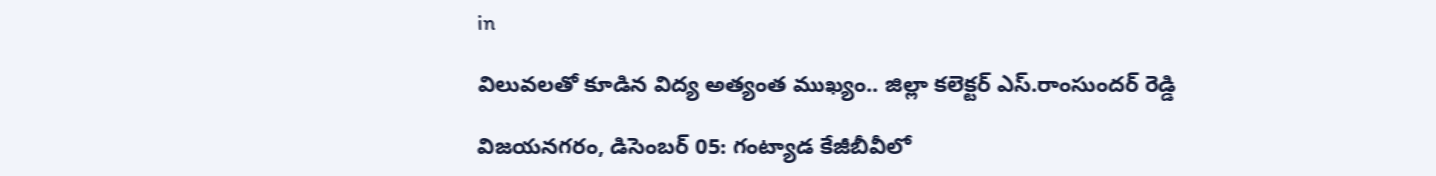in

విలువలతో కూడిన విద్య అత్యంత ముఖ్యం.. జిల్లా కలెక్టర్ ఎస్.రాంసుందర్ రెడ్డి

విజయనగరం, డిసెంబర్ 05: గంట్యాడ కేజీబీవీలో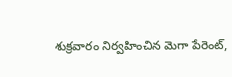శుక్రవారం నిర్వహించిన మెగా పేరెంట్,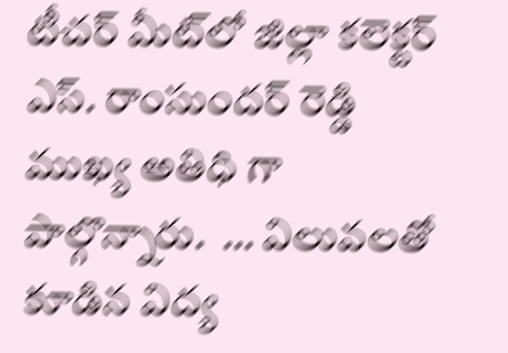టీచర్ మీట్‌లో జిల్లా కలెక్టర్ ఎస్. రాంసుందర్ రెడ్డి ముఖ్య అతిధి గా పాల్గొన్నారు.  … విలువలతో కూడిన విద్య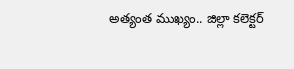అత్యంత ముఖ్యం.. జిల్లా కలెక్టర్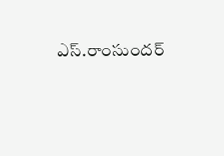ఎస్.రాంసుందర్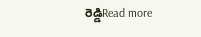రెడ్డిRead more